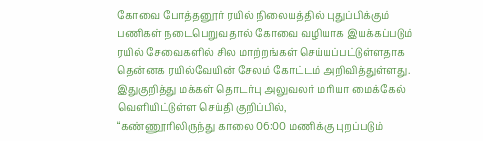கோவை போத்தனூர் ரயில் நிலையத்தில் புதுப்பிக்கும் பணிகள் நடைபெறுவதால் கோவை வழியாக இயக்கப்படும் ரயில் சேவைகளில் சில மாற்றங்கள் செய்யப்பட்டுள்ளதாக தென்னக ரயில்வேயின் சேலம் கோட்டம் அறிவித்துள்ளது.
இதுகுறித்து மக்கள் தொடர்பு அலுவலர் மரியா மைக்கேல் வெளியிட்டுள்ள செய்தி குறிப்பில்,
“கண்ணூரிலிருந்து காலை 06:00 மணிக்கு புறப்படும்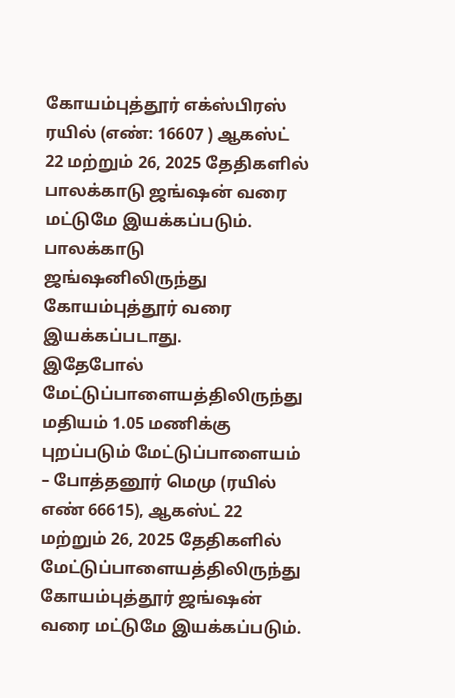கோயம்புத்தூர் எக்ஸ்பிரஸ் ரயில் (எண்: 16607 ) ஆகஸ்ட் 22 மற்றும் 26, 2025 தேதிகளில் பாலக்காடு ஜங்ஷன் வரை மட்டுமே இயக்கப்படும். பாலக்காடு ஜங்ஷனிலிருந்து கோயம்புத்தூர் வரை இயக்கப்படாது.
இதேபோல் மேட்டுப்பாளையத்திலிருந்து மதியம் 1.05 மணிக்கு புறப்படும் மேட்டுப்பாளையம் – போத்தனூர் மெமு (ரயில் எண் 66615), ஆகஸ்ட் 22 மற்றும் 26, 2025 தேதிகளில் மேட்டுப்பாளையத்திலிருந்து கோயம்புத்தூர் ஜங்ஷன் வரை மட்டுமே இயக்கப்படும்.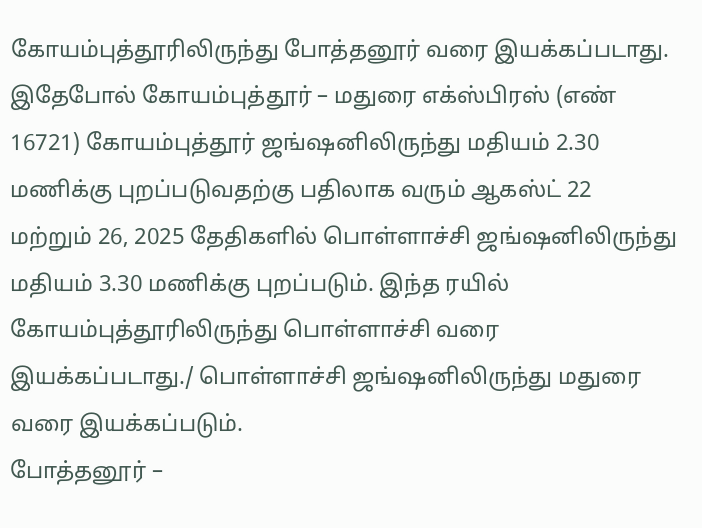கோயம்புத்தூரிலிருந்து போத்தனூர் வரை இயக்கப்படாது.
இதேபோல் கோயம்புத்தூர் – மதுரை எக்ஸ்பிரஸ் (எண் 16721) கோயம்புத்தூர் ஜங்ஷனிலிருந்து மதியம் 2.30 மணிக்கு புறப்படுவதற்கு பதிலாக வரும் ஆகஸ்ட் 22 மற்றும் 26, 2025 தேதிகளில் பொள்ளாச்சி ஜங்ஷனிலிருந்து மதியம் 3.30 மணிக்கு புறப்படும். இந்த ரயில் கோயம்புத்தூரிலிருந்து பொள்ளாச்சி வரை இயக்கப்படாது./ பொள்ளாச்சி ஜங்ஷனிலிருந்து மதுரை வரை இயக்கப்படும்.
போத்தனூர் –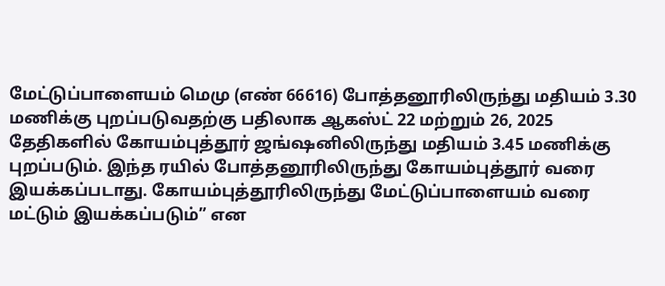மேட்டுப்பாளையம் மெமு (எண் 66616) போத்தனூரிலிருந்து மதியம் 3.30 மணிக்கு புறப்படுவதற்கு பதிலாக ஆகஸ்ட் 22 மற்றும் 26, 2025 தேதிகளில் கோயம்புத்தூர் ஜங்ஷனிலிருந்து மதியம் 3.45 மணிக்கு புறப்படும். இந்த ரயில் போத்தனூரிலிருந்து கோயம்புத்தூர் வரை இயக்கப்படாது. கோயம்புத்தூரிலிருந்து மேட்டுப்பாளையம் வரை மட்டும் இயக்கப்படும்” என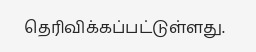தெரிவிக்கப்பட்டுள்ளது.